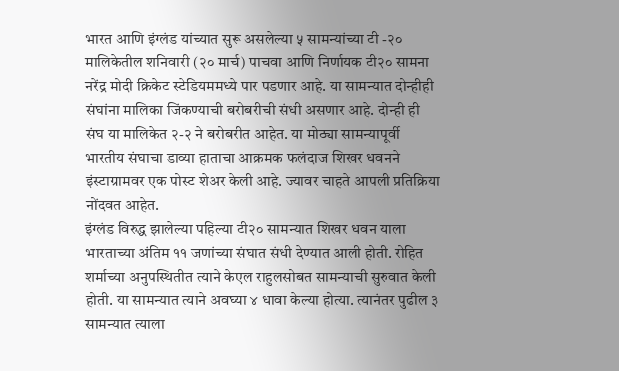भारत आणि इंग्लंड यांच्यात सुरू असलेल्या ५ सामन्यांच्या टी -२० मालिकेतील शनिवारी (२० मार्च) पाचवा आणि निर्णायक टी२० सामना नरेंद्र मोदी क्रिकेट स्टेडियममध्ये पार पडणार आहे. या सामन्यात दोन्हीही संघांना मालिका जिंकण्याची बरोबरीची संधी असणार आहे. दोन्ही ही संघ या मालिकेत २-२ ने बरोबरीत आहेत. या मोठ्या सामन्यापूर्वी भारतीय संघाचा डाव्या हाताचा आक्रमक फलंदाज शिखर धवनने इंस्टाग्रामवर एक पोस्ट शेअर केली आहे. ज्यावर चाहते आपली प्रतिक्रिया नोंदवत आहेत.
इंग्लंड विरुद्ध झालेल्या पहिल्या टी२० सामन्यात शिखर धवन याला भारताच्या अंतिम ११ जणांच्या संघात संधी देण्यात आली होती. रोहित शर्माच्या अनुपस्थितीत त्याने केएल राहुलसोबत सामन्याची सुरुवात केली होती. या सामन्यात त्याने अवघ्या ४ धावा केल्या होत्या. त्यानंतर पुढील ३ सामन्यात त्याला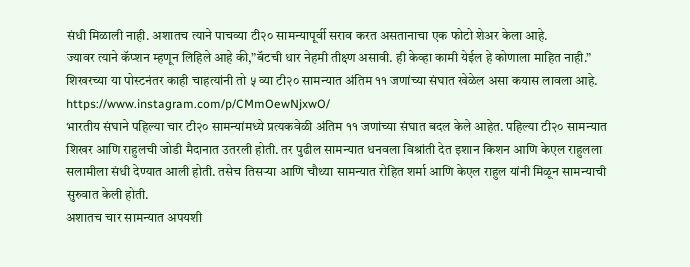संधी मिळाली नाही. अशातच त्याने पाचव्या टी२० सामन्यापूर्वी सराव करत असतानाचा एक फोटो शेअर केला आहे.
ज्यावर त्याने कॅप्शन म्हणून लिहिले आहे की,”बॅटची धार नेहमी तीक्ष्ण असावी. ही केव्हा कामी येईल हे कोणाला माहित नाही.”
शिखरच्या या पोस्टनंतर काही चाहत्यांनी तो ५ व्या टी२० सामन्यात अंतिम ११ जणांच्या संघात खेळेल असा कयास लावला आहे.
https://www.instagram.com/p/CMmOewNjxwO/
भारतीय संघाने पहिल्या चार टी२० सामन्यांमध्ये प्रत्यकवेळी अंतिम ११ जणांच्या संघात बदल केले आहेत. पहिल्या टी२० सामन्यात शिखर आणि राहुलची जोडी मैदानात उतरली होती. तर पुढील सामन्यात धनवला विश्रांती देत इशान किशन आणि केएल राहुलला सलामीला संधी देण्यात आली होती. तसेच तिसऱ्या आणि चौथ्या सामन्यात रोहित शर्मा आणि केएल राहुल यांनी मिळून सामन्याची सुरुवात केली होती.
अशातच चार सामन्यात अपयशी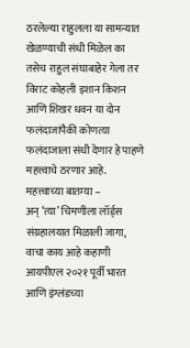ठरलेल्या राहुलला या सामन्यात खेळण्याची संधी मिळेल का तसेच राहुल संघाबाहेर गेला तर विराट कोहली इशान किशन आणि शिखर धवन या दोन फलंदाजांपैकी कोणत्या फलंदाजाला संधी देणार हे पाहणे महत्त्वाचे ठरणार आहे.
महत्त्वाच्या बातम्या –
अन् ‘त्या’ चिमणीला लॉर्ड्स संग्रहालयात मिळाली जागा, वाचा काय आहे कहाणी
आयपीएल २०२१ पूर्वी भारत आणि इंग्लंडच्या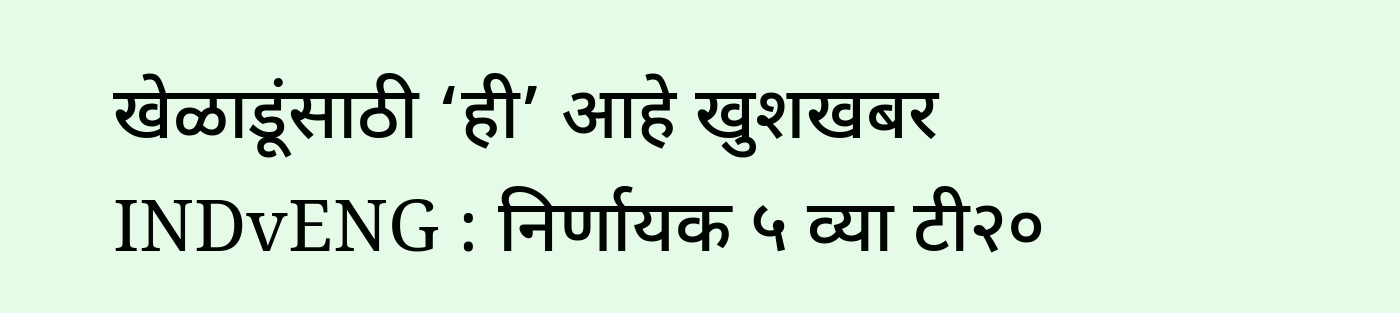खेळाडूंसाठी ‘ही’ आहे खुशखबर
INDvENG : निर्णायक ५ व्या टी२०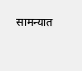सामन्यात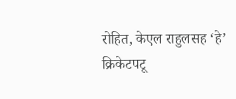रोहित, केएल राहुलसह ‘हे’ क्रिकेटपटू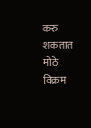करु शकतात मोठे विक्रम